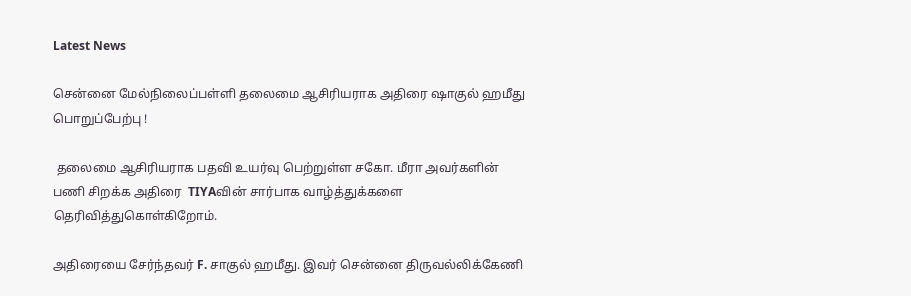Latest News

சென்னை மேல்நிலைப்பள்ளி தலைமை ஆசிரியராக அதிரை ஷாகுல் ஹமீது பொறுப்பேற்பு !

 தலைமை ஆசிரியராக பதவி உயர்வு பெற்றுள்ள சகோ. மீரா அவர்களின் பணி சிறக்க அதிரை  TIYAவின் சார்பாக வாழ்த்துக்களை தெரிவித்துகொள்கிறோம்.

அதிரையை சேர்ந்தவர் F. சாகுல் ஹமீது. இவர் சென்னை திருவல்லிக்கேணி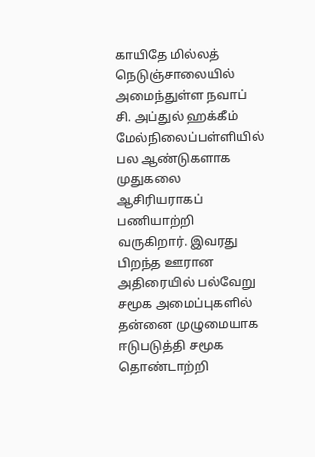காயிதே மில்லத் நெடுஞ்சாலையில் அமைந்துள்ள நவாப் சி. அப்துல் ஹக்கீம் மேல்நிலைப்பள்ளியில் பல ஆண்டுகளாக முதுகலை ஆசிரியராகப் பணியாற்றி வருகிறார். இவரது பிறந்த ஊரான அதிரையில் பல்வேறு சமூக அமைப்புகளில் தன்னை முழுமையாக ஈடுபடுத்தி சமூக தொண்டாற்றி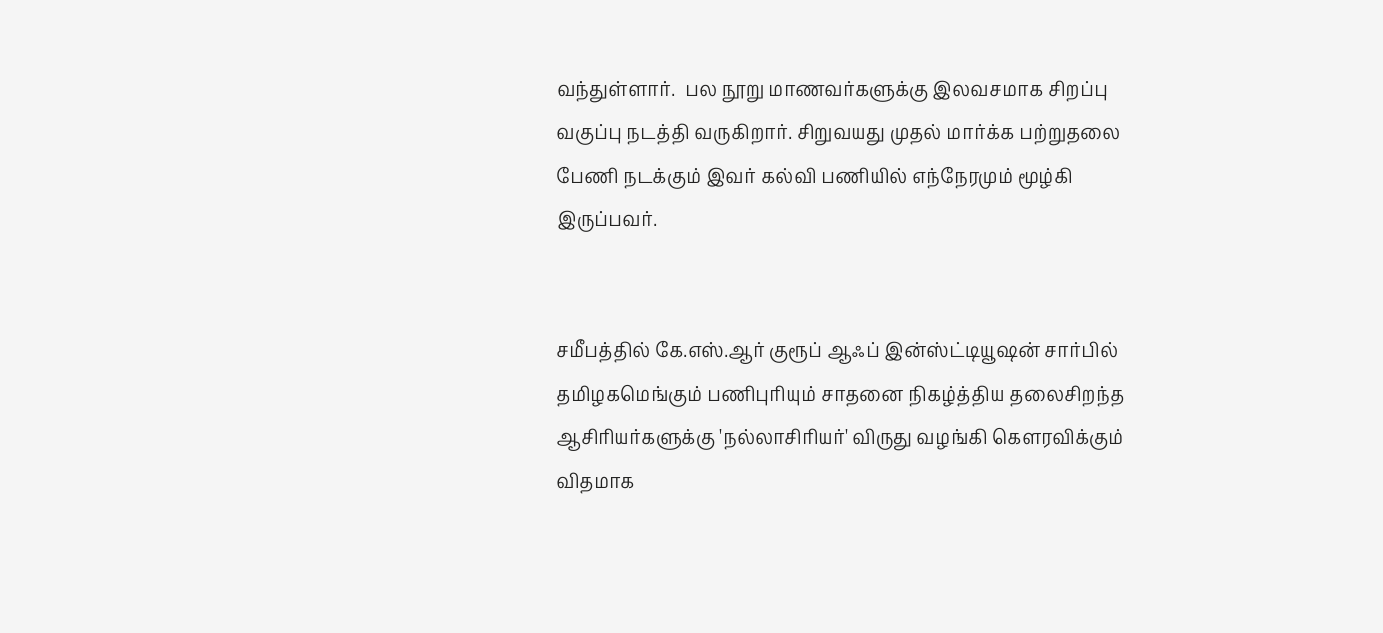வந்துள்ளார்.  பல நூறு மாணவர்களுக்கு இலவசமாக சிறப்பு வகுப்பு நடத்தி வருகிறார். சிறுவயது முதல் மார்க்க பற்றுதலை பேணி நடக்கும் இவர் கல்வி பணியில் எந்நேரமும் மூழ்கி இருப்பவர்.


சமீபத்தில் கே.எஸ்.ஆர் குரூப் ஆஃப் இன்ஸ்ட்டியூஷன் சார்பில் தமிழகமெங்கும் பணிபுரியும் சாதனை நிகழ்த்திய தலைசிறந்த ஆசிரியர்களுக்கு 'நல்லாசிரியர்' விருது வழங்கி கெளரவிக்கும் விதமாக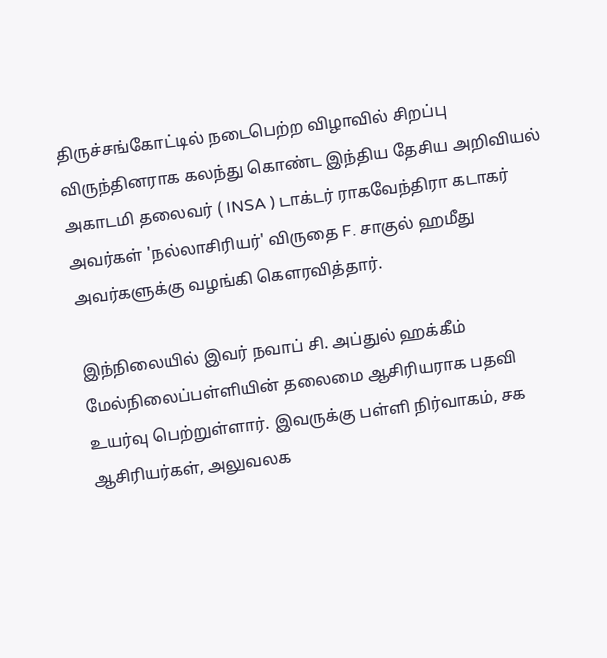திருச்சங்கோட்டில் நடைபெற்ற விழாவில் சிறப்பு விருந்தினராக கலந்து கொண்ட இந்திய தேசிய அறிவியல் அகாடமி தலைவர் ( INSA ) டாக்டர் ராகவேந்திரா கடாகர் அவர்கள் 'நல்லாசிரியர்' விருதை F. சாகுல் ஹமீது அவர்களுக்கு வழங்கி கெளரவித்தார்.

இந்நிலையில் இவர் நவாப் சி. அப்துல் ஹக்கீம் மேல்நிலைப்பள்ளியின் தலைமை ஆசிரியராக பதவி உயர்வு பெற்றுள்ளார். இவருக்கு பள்ளி நிர்வாகம், சக ஆசிரியர்கள், அலுவலக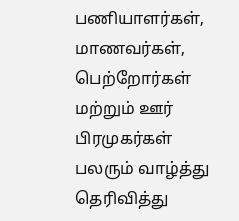பணியாளர்கள், மாணவர்கள், பெற்றோர்கள் மற்றும் ஊர் பிரமுகர்கள் பலரும் வாழ்த்து தெரிவித்து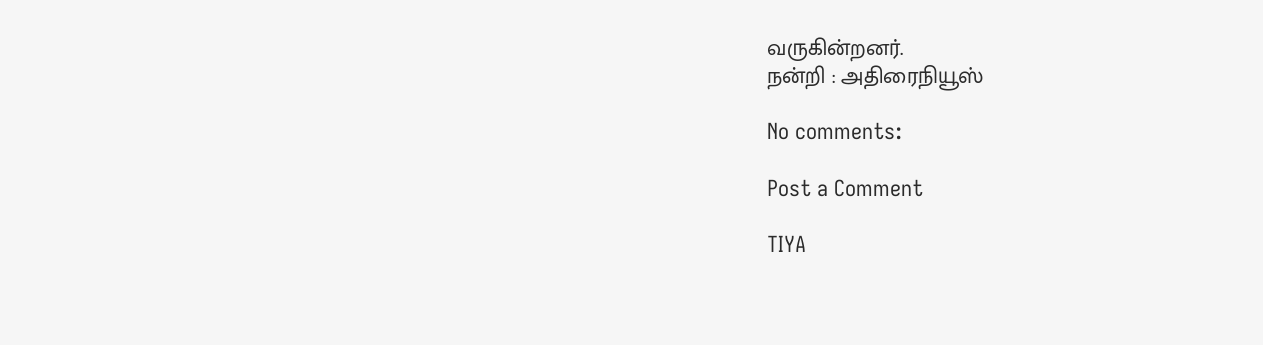வருகின்றனர்.
நன்றி : அதிரைநியூஸ்

No comments:

Post a Comment

TIYA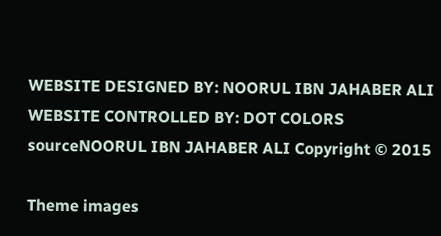WEBSITE DESIGNED BY: NOORUL IBN JAHABER ALI WEBSITE CONTROLLED BY: DOT COLORS
sourceNOORUL IBN JAHABER ALI Copyright © 2015

Theme images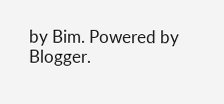by Bim. Powered by Blogger.